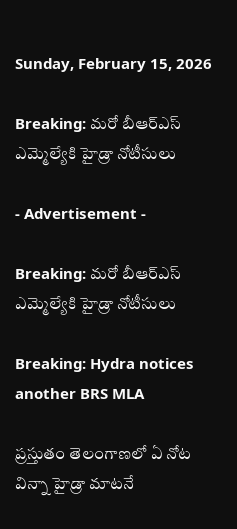Sunday, February 15, 2026

Breaking: మరో బీఆర్ఎస్ ఎమ్మెల్యేకి హైడ్రా నోటీసులు

- Advertisement -

Breaking: మరో బీఆర్ఎస్ ఎమ్మెల్యేకి హైడ్రా నోటీసులు

Breaking: Hydra notices another BRS MLA

ప్రస్తుతం తెలంగాణలో ఏ నోట విన్నా హైడ్రా మాటనే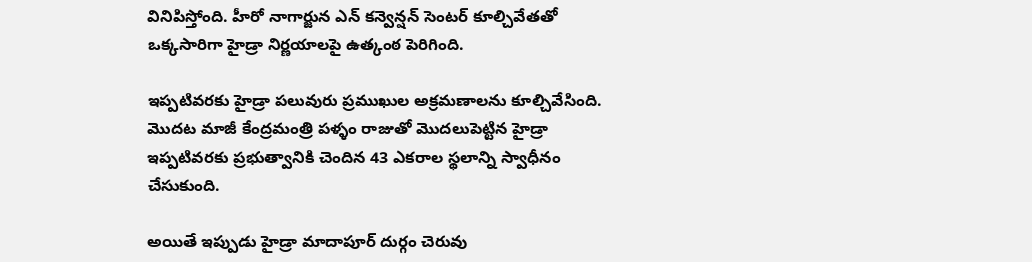వినిపిస్తోంది. హీరో నాగార్జున ఎన్ కన్వెన్షన్ సెంటర్ కూల్చివేతతో ఒక్కసారిగా హైడ్రా నిర్ణయాలపై ఉత్కంఠ పెరిగింది.

ఇప్పటివరకు హైడ్రా పలువురు ప్రముఖుల అక్రమణాలను కూల్చివేసింది. మొదట మాజీ కేంద్రమంత్రి పళ్ళం రాజుతో మొదలుపెట్టిన హైడ్రా ఇప్పటివరకు ప్రభుత్వానికి చెందిన 43 ఎకరాల స్థలాన్ని స్వాధీనం చేసుకుంది.

అయితే ఇప్పుడు హైడ్రా మాదాపూర్ దుర్గం చెరువు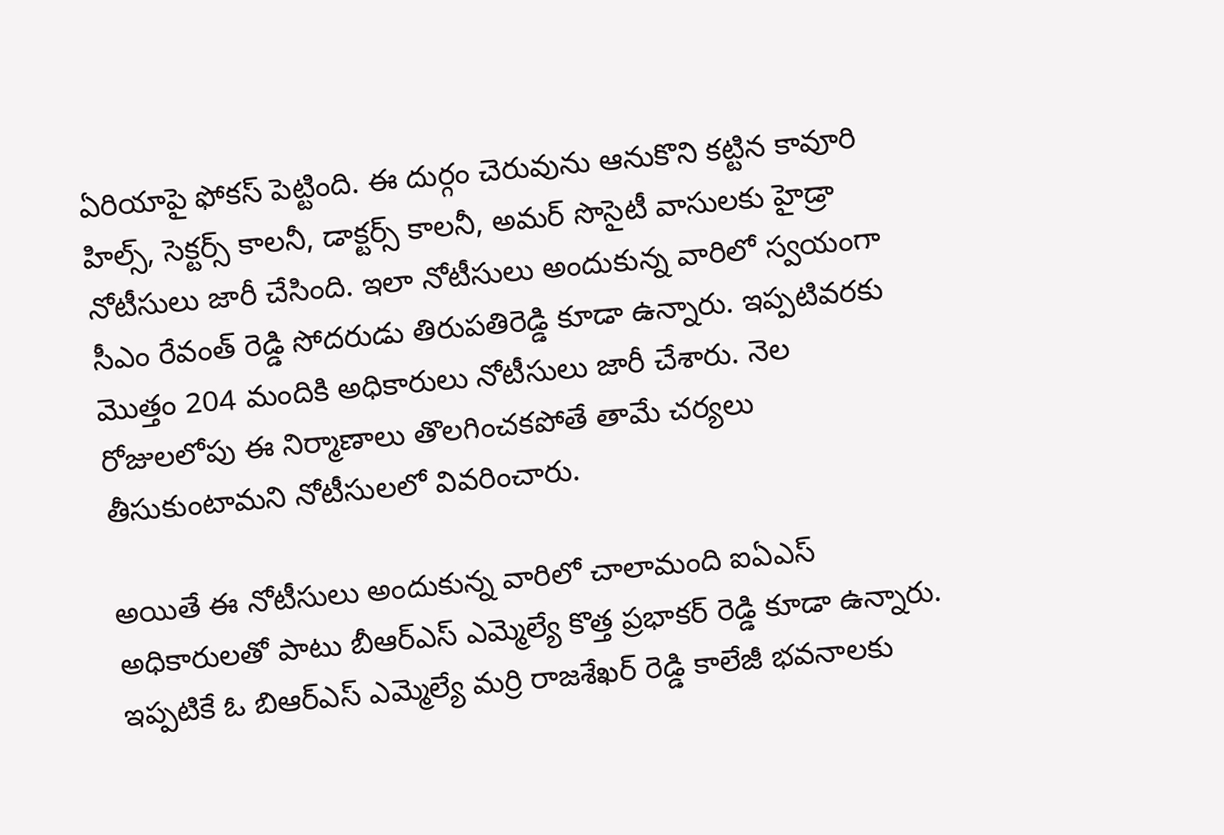ఏరియాపై ఫోకస్ పెట్టింది. ఈ దుర్గం చెరువును ఆనుకొని కట్టిన కావూరి హిల్స్, సెక్టర్స్ కాలనీ, డాక్టర్స్ కాలనీ, అమర్ సొసైటీ వాసులకు హైడ్రా నోటీసులు జారీ చేసింది. ఇలా నోటీసులు అందుకున్న వారిలో స్వయంగా సీఎం రేవంత్ రెడ్డి సోదరుడు తిరుపతిరెడ్డి కూడా ఉన్నారు. ఇప్పటివరకు మొత్తం 204 మందికి అధికారులు నోటీసులు జారీ చేశారు. నెల రోజులలోపు ఈ నిర్మాణాలు తొలగించకపోతే తామే చర్యలు తీసుకుంటామని నోటీసులలో వివరించారు.

అయితే ఈ నోటీసులు అందుకున్న వారిలో చాలామంది ఐఏఎస్ అధికారులతో పాటు బీఆర్ఎస్ ఎమ్మెల్యే కొత్త ప్రభాకర్ రెడ్డి కూడా ఉన్నారు. ఇప్పటికే ఓ బిఆర్ఎస్ ఎమ్మెల్యే మర్రి రాజశేఖర్ రెడ్డి కాలేజీ భవనాలకు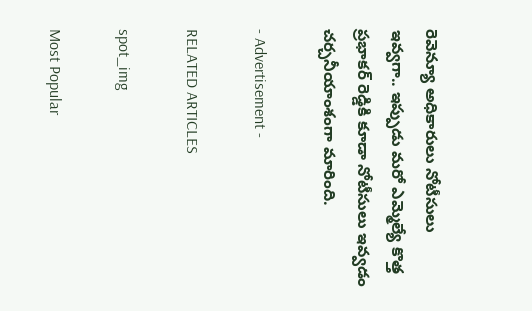రెవెన్యూ అధికారులు నోటీసులు ఇవ్వగా.. ఇప్పుడు మరో ఎమ్మెల్యే కొత్త ప్రభాకర్ రెడ్డికి కూడా నోటీసులు ఇవ్వడం చర్చనీయాంశంగా మారింది.

- Advertisement -

RELATED ARTICLES

spot_img

Most Popular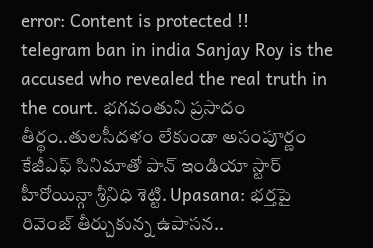error: Content is protected !!
telegram ban in india Sanjay Roy is the accused who revealed the real truth in the court. భగవంతుని ప్రసాదం తీర్థం..తులసీదళం లేకుండా అసంపూర్ణం కేజీఎఫ్ సినిమాతో పాన్ ఇండియా స్టార్ హీరోయిన్గా శ్రీనిధి శెట్టి. Upasana: భర్తపై రివెంజ్ తీర్చుకున్న ఉపాసన..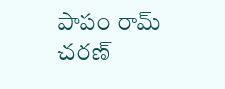పాపం రామ్ చరణ్